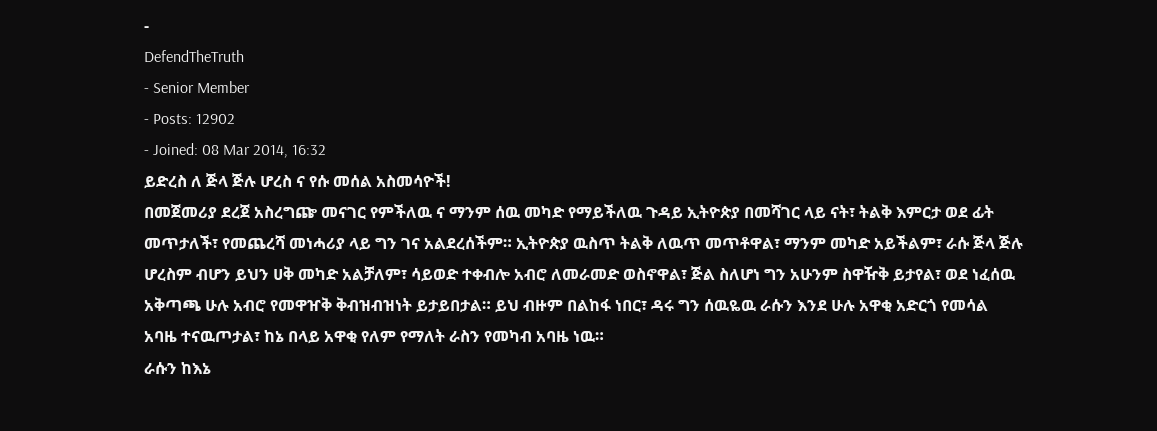-
DefendTheTruth
- Senior Member
- Posts: 12902
- Joined: 08 Mar 2014, 16:32
ይድረስ ለ ጅላ ጅሉ ሆረስ ና የሱ መሰል አስመሳዮች!
በመጀመሪያ ደረጀ አስረግጬ መናገር የምችለዉ ና ማንም ሰዉ መካድ የማይችለዉ ጉዳይ ኢትዮጵያ በመሻገር ላይ ናት፣ ትልቅ እምርታ ወደ ፊት መጥታለች፣ የመጨረሻ መነሓሪያ ላይ ግን ገና አልደረሰችም። ኢትዮጵያ ዉስጥ ትልቅ ለዉጥ መጥቶዋል፣ ማንም መካድ አይችልም፣ ራሱ ጅላ ጅሉ ሆረስም ብሆን ይህን ሀቅ መካድ አልቻለም፣ ሳይወድ ተቀብሎ አብሮ ለመራመድ ወስኖዋል፣ ጅል ስለሆነ ግን አሁንም ስዋዥቅ ይታየል፣ ወደ ነፈሰዉ አቅጣጫ ሁሉ አብሮ የመዋዠቅ ቅብዝብዝነት ይታይበታል። ይህ ብዙም በልከፋ ነበር፣ ዳሩ ግን ሰዉዬዉ ራሱን እንደ ሁሉ አዋቂ አድርጎ የመሳል አባዜ ተናዉጦታል፣ ከኔ በላይ አዋቂ የለም የማለት ራስን የመካብ አባዜ ነዉ።
ራሱን ከእኔ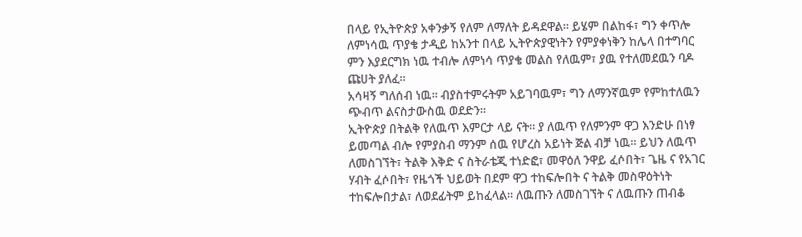በላይ የኢትዮጵያ አቀንቃኝ የለም ለማለት ይዳደዋል። ይሄም በልከፋ፣ ግን ቀጥሎ ለምነሳዉ ጥያቄ ታዲይ ከአንተ በላይ ኢትዮጵያዊነትን የምያቀነቅን ከሌላ በተግባር ምን እያደርግክ ነዉ ተብሎ ለምነሳ ጥያቄ መልስ የለዉም፣ ያዉ የተለመደዉን ባዶ ጩሀት ያለፈ።
አሳዛኝ ግለሰብ ነዉ። ብያስተምሩትም አይገባዉም፣ ግን ለማንኛዉም የምከተለዉን ጭብጥ ልናስታውስዉ ወደድን።
ኢትዮጵያ በትልቅ የለዉጥ እምርታ ላይ ናት። ያ ለዉጥ የለምንም ዋጋ እንድሁ በነፃ ይመጣል ብሎ የምያስብ ማንም ሰዉ የሆረስ አይነት ጅል ብቻ ነዉ። ይህን ለዉጥ ለመስገኘት፣ ትልቅ እቅድ ና ስትራቴጂ ተነድፎ፣ መዋዕለ ንዋይ ፈሶበት፣ ጌዜ ና የአገር ሃብት ፈሶበት፣ የዜጎች ህይወት በደም ዋጋ ተከፍሎበት ና ትልቅ መስዋዕትነት ተከፍሎበታል፣ ለወደፊትም ይከፈላል። ለዉጡን ለመስገኘት ና ለዉጡን ጠብቆ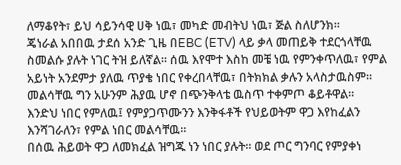ለማቆየት፣ ይህ ሳይንሳዊ ሀቅ ነዉ፣ መካድ መብትህ ነዉ፣ ጅል ስለሆንክ።
ጄነራል አበበዉ ታደሰ አንድ ጊዜ በEBC (ETV) ላይ ቃላ መጠይቅ ተደርጎላቸዉ ስመልሱ ያሉት ነገር ትዝ ይለኛል። ሰዉ እየሞተ እስከ መቼ ነዉ የምንቀጥለዉ፣ የምል አይነት አንደምታ ያለዉ ጥያቄ ነበር የቀረበላቸዉ፣ በትክክል ቃሉን አላስታዉስም። መልሳቸዉ ግን አሁንም ሕያዉ ሆኖ በጭንቅላቴ ዉስጥ ተቀምጦ ቆይቶዋል። እንድህ ነበር የምለዉ፤ የምያጋጥሙንን እንቅፋቶች የህይወትም ዋጋ እየከፈልን እንሻገራለን፣ የምል ነበር መልሳቸዉ።
በሰዉ ሕይወት ዋጋ ለመክፈል ዝግጁ ነን ነበር ያሉት። ወደ ጦር ግንባር የምያቀነ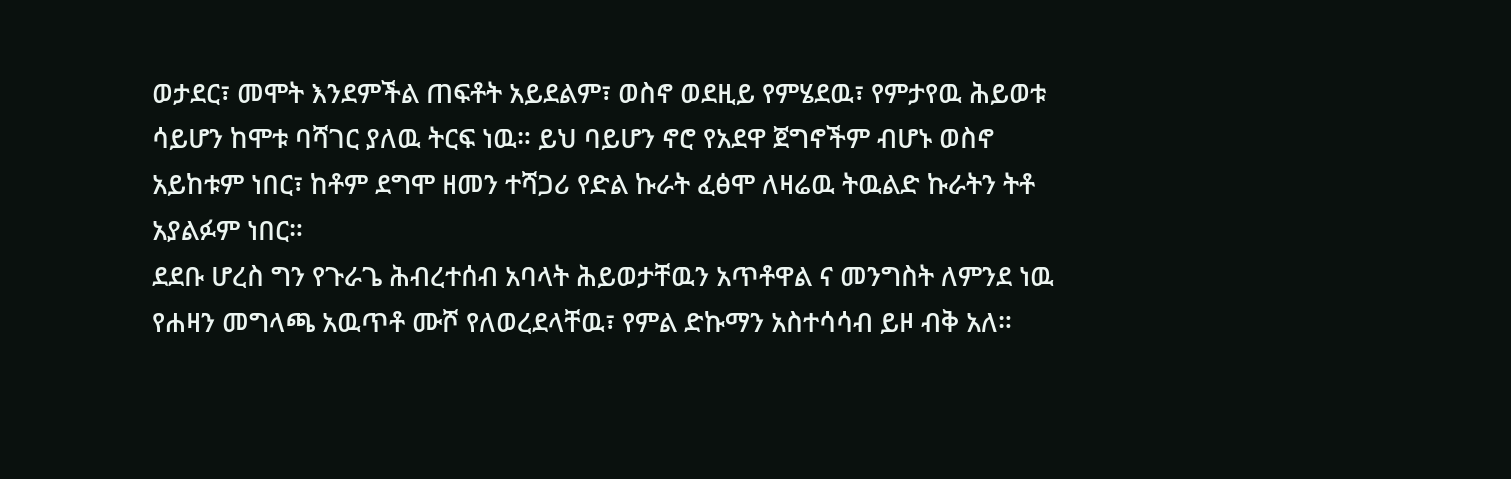ወታደር፣ መሞት እንደምችል ጠፍቶት አይደልም፣ ወስኖ ወደዚይ የምሄደዉ፣ የምታየዉ ሕይወቱ ሳይሆን ከሞቱ ባሻገር ያለዉ ትርፍ ነዉ። ይህ ባይሆን ኖሮ የአደዋ ጀግኖችም ብሆኑ ወስኖ አይከቱም ነበር፣ ከቶም ደግሞ ዘመን ተሻጋሪ የድል ኩራት ፈፅሞ ለዛሬዉ ትዉልድ ኩራትን ትቶ አያልፉም ነበር።
ደደቡ ሆረስ ግን የጉራጌ ሕብረተሰብ አባላት ሕይወታቸዉን አጥቶዋል ና መንግስት ለምንደ ነዉ የሐዛን መግላጫ አዉጥቶ ሙሾ የለወረደላቸዉ፣ የምል ድኩማን አስተሳሳብ ይዞ ብቅ አለ።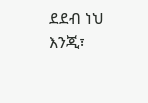ደደብ ነህ እንጂ፣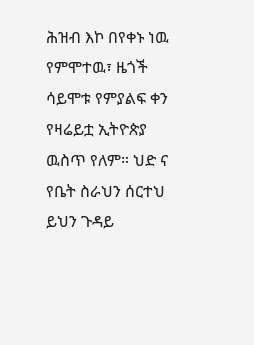ሕዝብ እኮ በየቀኑ ነዉ የምሞተዉ፣ ዜጎች ሳይሞቱ የምያልፍ ቀን የዛሬይቷ ኢትዮጵያ ዉስጥ የለም። ህድ ና የቤት ስራህን ሰርተህ ይህን ጉዳይ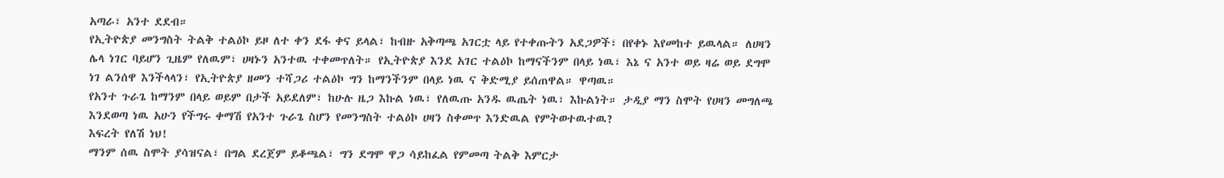አጣራ፣ አንተ ደደብ።
የኢትዮጵያ መንግስት ትልቅ ተልዕኮ ይዞ ለተ ቀን ደፋ ቀና ይላል፣ ከብዙ አቅጣጫ አገርቷ ላይ የተቀጡትን አደጋዎች፣ በየቀኑ እየመከተ ይዉላል። ለሀዛን ሌላ ነገር ባይሆን ጊዜም የለዉም፣ ሀዛኑን አንተዉ ተቀመጥለት። የኢትዮጵያ እንደ አገር ተልዕኮ ከማናችንም በላይ ነዉ፣ እኔ ና አንተ ወይ ዛሬ ወይ ደግሞ ነገ ልንሰዋ እንችላላን፣ የኢትዮጵያ ዘመን ተሻጋሪ ተልዕኮ ግን ከማንችንም በላይ ነዉ ና ቅድሚያ ይሰጠዋል። ዋጣዉ።
የአንተ ጉራጌ ከማንም በላይ ወይም በታች አይደለም፣ ከሁሉ ዜጋ እኩል ነዉ፣ የለዉጡ አንዱ ዉጤት ነዉ፣ እኩልነት። ታዲያ ማን ስሞት የሀዛን መግለጫ እንደወጣ ነዉ አሁን የችግሩ ቀማሽ የአንተ ጉራጌ ስሆን የመንግስት ተልዕኮ ሀዛን ስቀመጥ እንድዉል የምትወተዉተዉ?
እፍረት የለሽ ነህ!
ማንም ሰዉ ስሞት ያሳዝናል፣ በግል ደረጀም ይቆጫል፣ ግን ደግሞ ዋጋ ሳይከፈል የምመጣ ትልቅ እምርታ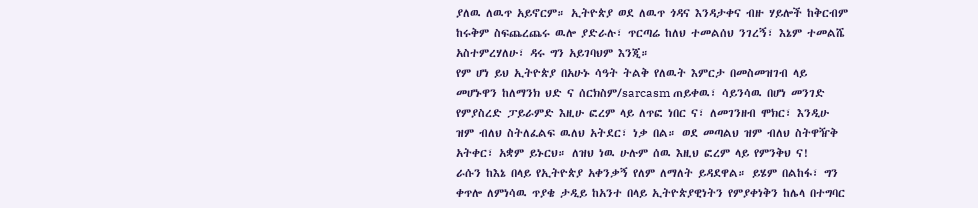ያለዉ ለዉጥ አይኖርም። ኢትዮጵያ ወደ ለዉጥ ጎዳና እንዳታቀና ብዙ ሃይሎች ከቅርብም ከሩቅም ስፍጨረጨሩ ዉሎ ያድራሉ፣ ጥርጣሬ ከለህ ተመልሰህ ንገረኝ፣ እኔም ተመልሼ አስተምረሃለሁ፣ ዳሩ ግን አይገባህም እንጂ።
የም ሆነ ይህ ኢትዮጵያ በአሁኑ ሳዓት ትልቅ የለዉት እምርታ በመስመዝገብ ላይ መሆኑዋን ከለማንክ ህድ ና ሰርክስም/sarcasm ጠይቀዉ፣ ሳይንሳዉ በሆነ መንገድ የምያስረድ ፓይራምድ እዚሁ ፎረም ላይ ለጥፎ ነበር ና፣ ለመገንዘብ ሞክር፣ እንዲሁ ዝም ብለህ ስትለፈልፍ ዉለህ አትደር፣ ነቃ በል። ወደ መጣልህ ዝም ብለህ ስትዋዥቅ አትቀር፣ አቋም ይኑርህ። ለዝህ ነዉ ሁሉም ሰዉ እዚህ ፎረም ላይ የምንቅህ ና!
ራሱን ከእኔ በላይ የኢትዮጵያ አቀንቃኝ የለም ለማለት ይዳደዋል። ይሄም በልከፋ፣ ግን ቀጥሎ ለምነሳዉ ጥያቄ ታዲይ ከአንተ በላይ ኢትዮጵያዊነትን የምያቀነቅን ከሌላ በተግባር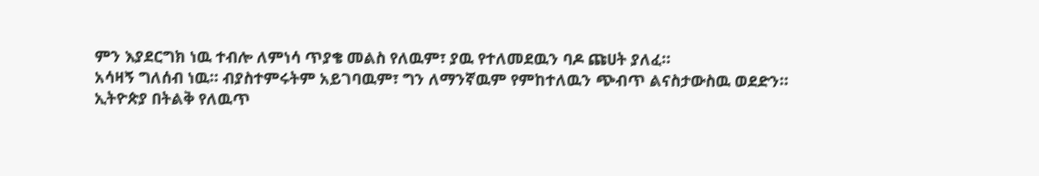ምን እያደርግክ ነዉ ተብሎ ለምነሳ ጥያቄ መልስ የለዉም፣ ያዉ የተለመደዉን ባዶ ጩሀት ያለፈ።
አሳዛኝ ግለሰብ ነዉ። ብያስተምሩትም አይገባዉም፣ ግን ለማንኛዉም የምከተለዉን ጭብጥ ልናስታውስዉ ወደድን።
ኢትዮጵያ በትልቅ የለዉጥ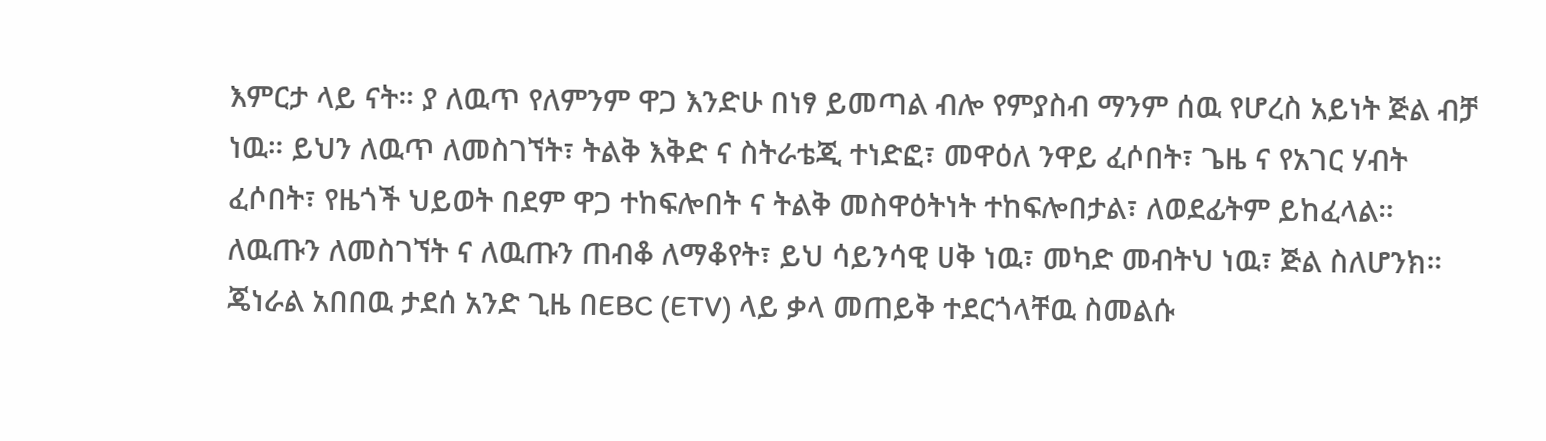እምርታ ላይ ናት። ያ ለዉጥ የለምንም ዋጋ እንድሁ በነፃ ይመጣል ብሎ የምያስብ ማንም ሰዉ የሆረስ አይነት ጅል ብቻ ነዉ። ይህን ለዉጥ ለመስገኘት፣ ትልቅ እቅድ ና ስትራቴጂ ተነድፎ፣ መዋዕለ ንዋይ ፈሶበት፣ ጌዜ ና የአገር ሃብት ፈሶበት፣ የዜጎች ህይወት በደም ዋጋ ተከፍሎበት ና ትልቅ መስዋዕትነት ተከፍሎበታል፣ ለወደፊትም ይከፈላል። ለዉጡን ለመስገኘት ና ለዉጡን ጠብቆ ለማቆየት፣ ይህ ሳይንሳዊ ሀቅ ነዉ፣ መካድ መብትህ ነዉ፣ ጅል ስለሆንክ።
ጄነራል አበበዉ ታደሰ አንድ ጊዜ በEBC (ETV) ላይ ቃላ መጠይቅ ተደርጎላቸዉ ስመልሱ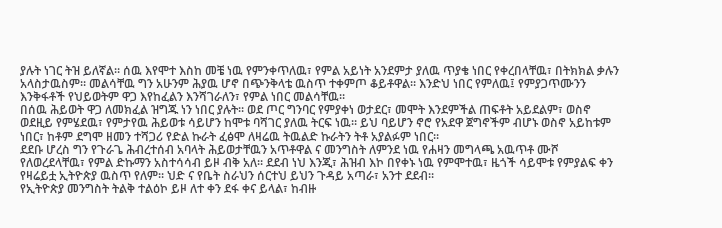ያሉት ነገር ትዝ ይለኛል። ሰዉ እየሞተ እስከ መቼ ነዉ የምንቀጥለዉ፣ የምል አይነት አንደምታ ያለዉ ጥያቄ ነበር የቀረበላቸዉ፣ በትክክል ቃሉን አላስታዉስም። መልሳቸዉ ግን አሁንም ሕያዉ ሆኖ በጭንቅላቴ ዉስጥ ተቀምጦ ቆይቶዋል። እንድህ ነበር የምለዉ፤ የምያጋጥሙንን እንቅፋቶች የህይወትም ዋጋ እየከፈልን እንሻገራለን፣ የምል ነበር መልሳቸዉ።
በሰዉ ሕይወት ዋጋ ለመክፈል ዝግጁ ነን ነበር ያሉት። ወደ ጦር ግንባር የምያቀነ ወታደር፣ መሞት እንደምችል ጠፍቶት አይደልም፣ ወስኖ ወደዚይ የምሄደዉ፣ የምታየዉ ሕይወቱ ሳይሆን ከሞቱ ባሻገር ያለዉ ትርፍ ነዉ። ይህ ባይሆን ኖሮ የአደዋ ጀግኖችም ብሆኑ ወስኖ አይከቱም ነበር፣ ከቶም ደግሞ ዘመን ተሻጋሪ የድል ኩራት ፈፅሞ ለዛሬዉ ትዉልድ ኩራትን ትቶ አያልፉም ነበር።
ደደቡ ሆረስ ግን የጉራጌ ሕብረተሰብ አባላት ሕይወታቸዉን አጥቶዋል ና መንግስት ለምንደ ነዉ የሐዛን መግላጫ አዉጥቶ ሙሾ የለወረደላቸዉ፣ የምል ድኩማን አስተሳሳብ ይዞ ብቅ አለ። ደደብ ነህ እንጂ፣ ሕዝብ እኮ በየቀኑ ነዉ የምሞተዉ፣ ዜጎች ሳይሞቱ የምያልፍ ቀን የዛሬይቷ ኢትዮጵያ ዉስጥ የለም። ህድ ና የቤት ስራህን ሰርተህ ይህን ጉዳይ አጣራ፣ አንተ ደደብ።
የኢትዮጵያ መንግስት ትልቅ ተልዕኮ ይዞ ለተ ቀን ደፋ ቀና ይላል፣ ከብዙ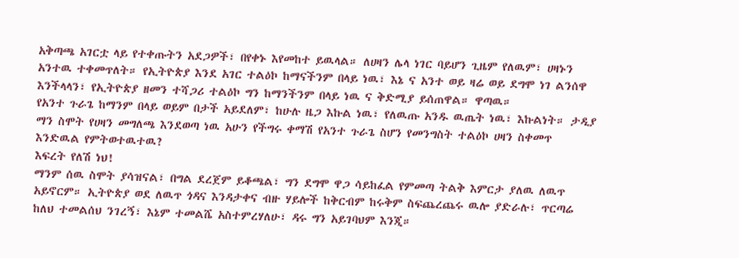አቅጣጫ አገርቷ ላይ የተቀጡትን አደጋዎች፣ በየቀኑ እየመከተ ይዉላል። ለሀዛን ሌላ ነገር ባይሆን ጊዜም የለዉም፣ ሀዛኑን አንተዉ ተቀመጥለት። የኢትዮጵያ እንደ አገር ተልዕኮ ከማናችንም በላይ ነዉ፣ እኔ ና አንተ ወይ ዛሬ ወይ ደግሞ ነገ ልንሰዋ እንችላላን፣ የኢትዮጵያ ዘመን ተሻጋሪ ተልዕኮ ግን ከማንችንም በላይ ነዉ ና ቅድሚያ ይሰጠዋል። ዋጣዉ።
የአንተ ጉራጌ ከማንም በላይ ወይም በታች አይደለም፣ ከሁሉ ዜጋ እኩል ነዉ፣ የለዉጡ አንዱ ዉጤት ነዉ፣ እኩልነት። ታዲያ ማን ስሞት የሀዛን መግለጫ እንደወጣ ነዉ አሁን የችግሩ ቀማሽ የአንተ ጉራጌ ስሆን የመንግስት ተልዕኮ ሀዛን ስቀመጥ እንድዉል የምትወተዉተዉ?
እፍረት የለሽ ነህ!
ማንም ሰዉ ስሞት ያሳዝናል፣ በግል ደረጀም ይቆጫል፣ ግን ደግሞ ዋጋ ሳይከፈል የምመጣ ትልቅ እምርታ ያለዉ ለዉጥ አይኖርም። ኢትዮጵያ ወደ ለዉጥ ጎዳና እንዳታቀና ብዙ ሃይሎች ከቅርብም ከሩቅም ስፍጨረጨሩ ዉሎ ያድራሉ፣ ጥርጣሬ ከለህ ተመልሰህ ንገረኝ፣ እኔም ተመልሼ አስተምረሃለሁ፣ ዳሩ ግን አይገባህም እንጂ።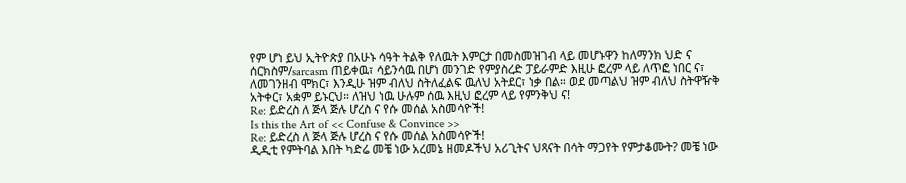የም ሆነ ይህ ኢትዮጵያ በአሁኑ ሳዓት ትልቅ የለዉት እምርታ በመስመዝገብ ላይ መሆኑዋን ከለማንክ ህድ ና ሰርክስም/sarcasm ጠይቀዉ፣ ሳይንሳዉ በሆነ መንገድ የምያስረድ ፓይራምድ እዚሁ ፎረም ላይ ለጥፎ ነበር ና፣ ለመገንዘብ ሞክር፣ እንዲሁ ዝም ብለህ ስትለፈልፍ ዉለህ አትደር፣ ነቃ በል። ወደ መጣልህ ዝም ብለህ ስትዋዥቅ አትቀር፣ አቋም ይኑርህ። ለዝህ ነዉ ሁሉም ሰዉ እዚህ ፎረም ላይ የምንቅህ ና!
Re: ይድረስ ለ ጅላ ጅሉ ሆረስ ና የሱ መሰል አስመሳዮች!
Is this the Art of << Confuse & Convince >>
Re: ይድረስ ለ ጅላ ጅሉ ሆረስ ና የሱ መሰል አስመሳዮች!
ዲዲቲ የምትባል እበት ካድሬ መቼ ነው አረመኔ ዘመዶችህ አሪጊትና ህጻናት በሳት ማጋየት የምታቆሙት? መቼ ነው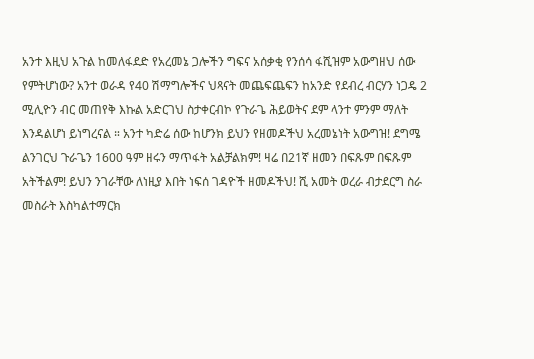አንተ እዚህ አጉል ከመለፋደድ የአረመኔ ጋሎችን ግፍና አሰቃቂ የንሰሳ ፋሺዝም አውግዘህ ሰው የምትሆነው? አንተ ወራዳ የ40 ሽማግሎችና ህጻናት መጨፍጨፍን ከአንድ የደብረ ብርሃን ነጋዴ 2 ሚሊዮን ብር መጠየቅ እኩል አድርገህ ስታቀርብኮ የጉራጌ ሕይወትና ደም ላንተ ምንም ማለት እንዳልሆነ ይነግረናል ። አንተ ካድሬ ሰው ከሆንክ ይህን የዘመዶችህ አረመኔነት አውግዝ! ደግሜ ልንገርህ ጉራጌን 1600 ዓም ዘሩን ማጥፋት አልቻልክም! ዛሬ በ21ኛ ዘመን በፍጹም በፍጹም አትችልም! ይህን ንገራቸው ለነዚያ እበት ነፍሰ ገዳዮች ዘመዶችህ! ሺ አመት ወረራ ብታደርግ ስራ መስራት እስካልተማርክ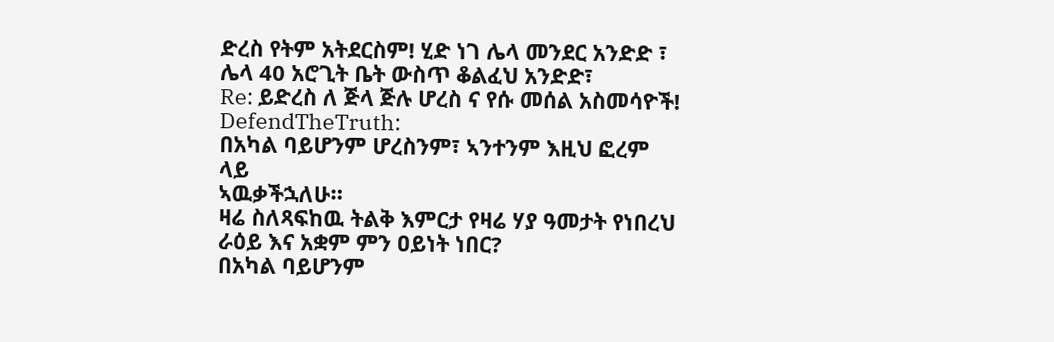ድረስ የትም አትደርስም! ሂድ ነገ ሌላ መንደር አንድድ ፣ ሌላ 40 አሮጊት ቤት ውስጥ ቆልፈህ አንድድ፣
Re: ይድረስ ለ ጅላ ጅሉ ሆረስ ና የሱ መሰል አስመሳዮች!
DefendTheTruth:
በአካል ባይሆንም ሆረስንም፣ ኣንተንም እዚህ ፎረም ላይ
ኣዉቃችኋለሁ።
ዛሬ ስለጻፍከዉ ትልቅ እምርታ የዛሬ ሃያ ዓመታት የነበረህ ራዕይ እና አቋም ምን ዐይነት ነበር?
በአካል ባይሆንም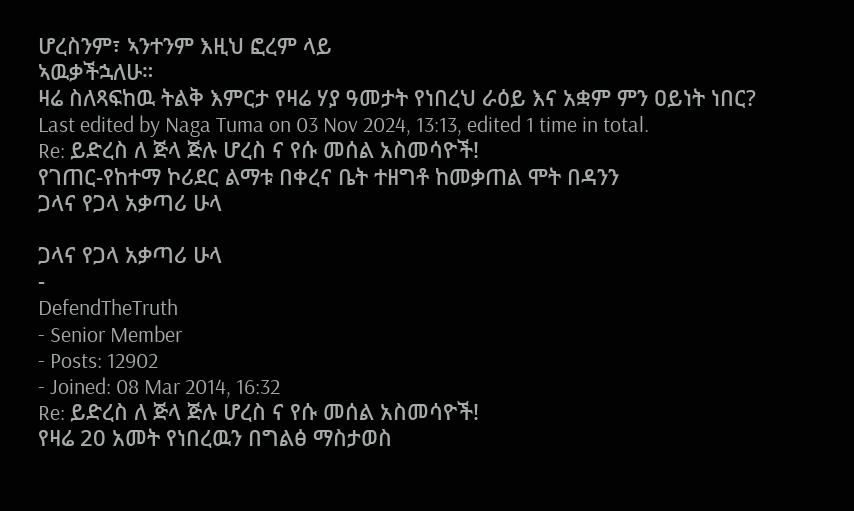ሆረስንም፣ ኣንተንም እዚህ ፎረም ላይ
ኣዉቃችኋለሁ።
ዛሬ ስለጻፍከዉ ትልቅ እምርታ የዛሬ ሃያ ዓመታት የነበረህ ራዕይ እና አቋም ምን ዐይነት ነበር?
Last edited by Naga Tuma on 03 Nov 2024, 13:13, edited 1 time in total.
Re: ይድረስ ለ ጅላ ጅሉ ሆረስ ና የሱ መሰል አስመሳዮች!
የገጠር-የከተማ ኮሪደር ልማቱ በቀረና ቤት ተዘግቶ ከመቃጠል ሞት በዳንን
ጋላና የጋላ አቃጣሪ ሁላ

ጋላና የጋላ አቃጣሪ ሁላ
-
DefendTheTruth
- Senior Member
- Posts: 12902
- Joined: 08 Mar 2014, 16:32
Re: ይድረስ ለ ጅላ ጅሉ ሆረስ ና የሱ መሰል አስመሳዮች!
የዛሬ 20 አመት የነበረዉን በግልፅ ማስታወስ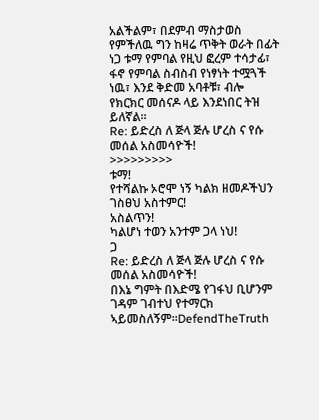አልችልም፣ በደምብ ማስታወስ የምችለዉ ግን ከዛሬ ጥቅት ወራት በፊት ነጋ ቱማ የምባል የዚህ ፎረም ተሳታፊ፣ ፋኖ የምባል ስብስብ የነፃነት ተሟጓች ነዉ፣ እንደ ቅድመ አባቶቹ፣ ብሎ የክርክር መሰናዶ ላይ እንደነበር ትዝ ይለኛል።
Re: ይድረስ ለ ጅላ ጅሉ ሆረስ ና የሱ መሰል አስመሳዮች!
>>>>>>>>>
ቱማ!
የተሻልኩ ኦሮሞ ነኝ ካልክ ዘመዶችህን ገስፀህ አስተምር!
አስልጥን!
ካልሆነ ተወን አንተም ጋላ ነህ!
ጋ
Re: ይድረስ ለ ጅላ ጅሉ ሆረስ ና የሱ መሰል አስመሳዮች!
በእኔ ግምት በእድሜ የገፋህ ቢሆንም ገዳም ገብተህ የተማርክ ኣይመስለኝም።DefendTheTruth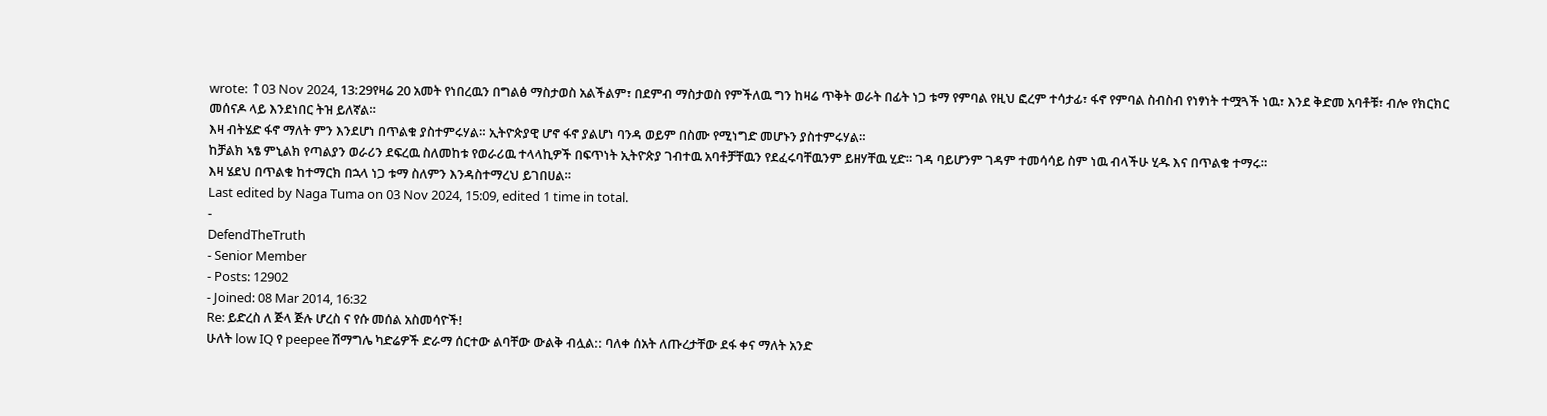wrote: ↑03 Nov 2024, 13:29የዛሬ 20 አመት የነበረዉን በግልፅ ማስታወስ አልችልም፣ በደምብ ማስታወስ የምችለዉ ግን ከዛሬ ጥቅት ወራት በፊት ነጋ ቱማ የምባል የዚህ ፎረም ተሳታፊ፣ ፋኖ የምባል ስብስብ የነፃነት ተሟጓች ነዉ፣ እንደ ቅድመ አባቶቹ፣ ብሎ የክርክር መሰናዶ ላይ እንደነበር ትዝ ይለኛል።
እዛ ብትሄድ ፋኖ ማለት ምን እንደሆነ በጥልቁ ያስተምሩሃል። ኢትዮጵያዊ ሆኖ ፋኖ ያልሆነ ባንዳ ወይም በስሙ የሚነግድ መሆኑን ያስተምሩሃል።
ከቻልክ ኣፄ ምኒልክ የጣልያን ወራሪን ደፍረዉ ስለመከቱ የወራሪዉ ተላላኪዎች በፍጥነት ኢትዮጵያ ገብተዉ አባቶቻቸዉን የደፈሩባቸዉንም ይዘሃቸዉ ሂድ። ገዳ ባይሆንም ገዳም ተመሳሳይ ስም ነዉ ብላችሁ ሂዱ እና በጥልቁ ተማሩ።
እዛ ሄደህ በጥልቁ ከተማርክ በኋላ ነጋ ቱማ ስለምን እንዳስተማረህ ይገበሀል።
Last edited by Naga Tuma on 03 Nov 2024, 15:09, edited 1 time in total.
-
DefendTheTruth
- Senior Member
- Posts: 12902
- Joined: 08 Mar 2014, 16:32
Re: ይድረስ ለ ጅላ ጅሉ ሆረስ ና የሱ መሰል አስመሳዮች!
ሁለት low IQ የ peepee ሽማግሌ ካድሬዎች ድራማ ሰርተው ልባቸው ውልቅ ብሏል:: ባለቀ ሰአት ለጡረታቸው ደፋ ቀና ማለት አንድ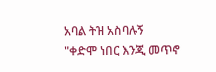አባል ትዝ አስባሉኝ
"ቀድሞ ነበር እንጂ መጥኖ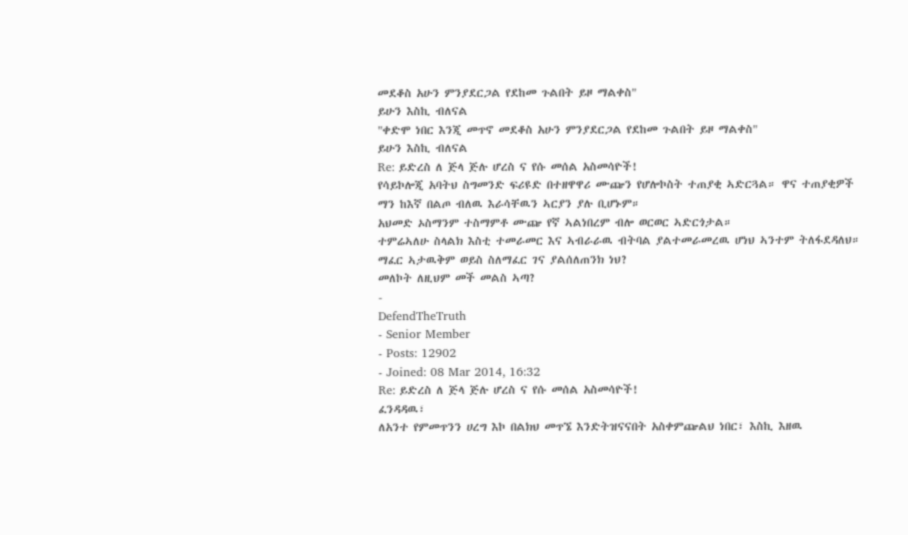መደቆስ አሁን ምንያደርጋል የደከመ ጉልበት ይዞ ማልቀስ"
ይሁን እስኪ ብለናል
"ቀድሞ ነበር እንጂ መጥኖ መደቆስ አሁን ምንያደርጋል የደከመ ጉልበት ይዞ ማልቀስ"
ይሁን እስኪ ብለናል
Re: ይድረስ ለ ጅላ ጅሉ ሆረስ ና የሱ መሰል አስመሳዮች!
የሳይኮሎጂ አባትህ ስግመንድ ፍሪዩድ በተዘዋዋሪ ሙጬን የሆሎኮስት ተጠያቂ ኣድርጓል። ዋና ተጠያቂዎች ማን ከእኛ በልጦ ብለዉ እራሳቸዉን ኣርያን ያሉ ቢሆኑም።
አህመድ ኦስማንም ተስማምቶ ሙጬ የኛ ኣልነበረም ብሎ ወርወር ኣድርጎታል።
ተምሬኣለሁ ስላልክ እስቲ ተመራመር እና ኣብራራዉ ብትባል ያልተመራመረዉ ሆነህ ኣንተም ትለፋደዳለህ።
ማፈር ኣታዉቅም ወይስ ስለማፈር ገና ያልሰለጠንክ ነህ?
መለኮት ለዚህም መች መልስ ኣጣ?
-
DefendTheTruth
- Senior Member
- Posts: 12902
- Joined: 08 Mar 2014, 16:32
Re: ይድረስ ለ ጅላ ጅሉ ሆረስ ና የሱ መሰል አስመሳዮች!
ፈንዳዳዉ፣
ለአንተ የምመጥንን ሀረግ እኮ በልክህ መጥኜ እንድትዝናናበት አስቀምጬልህ ነበር፣ እስኪ እዘዉ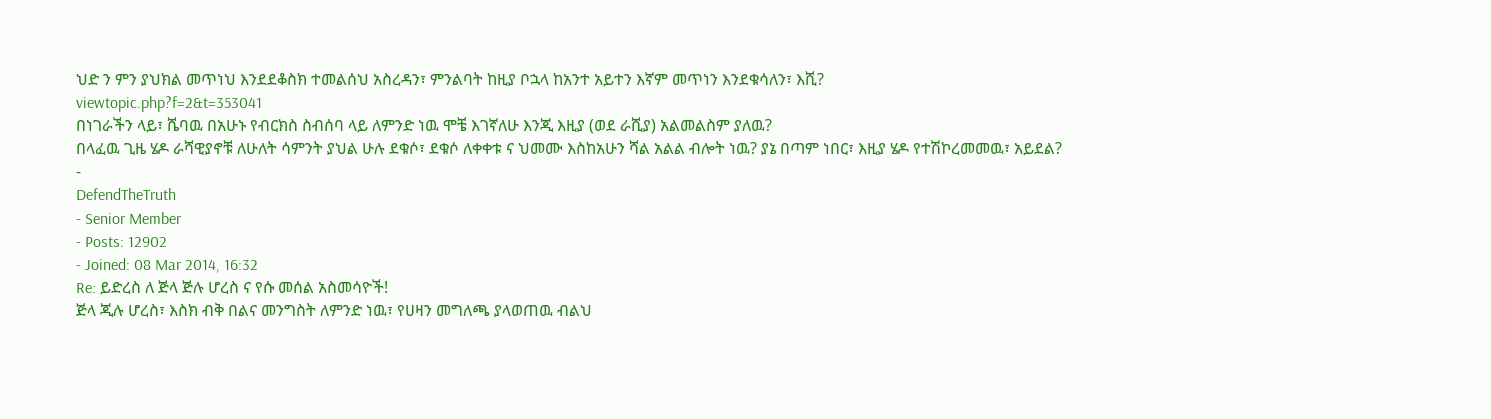ህድ ን ምን ያህክል መጥነህ እንደደቆስክ ተመልሰህ አስረዳን፣ ምንልባት ከዚያ ቦኋላ ከአንተ አይተን እኛም መጥነን እንደቁሳለን፣ እሺ?
viewtopic.php?f=2&t=353041
በነገራችን ላይ፣ ሼባዉ በአሁኑ የብርክስ ስብሰባ ላይ ለምንድ ነዉ ሞቼ እገኛለሁ እንጂ እዚያ (ወደ ራሺያ) አልመልስም ያለዉ?
በላፈዉ ጊዜ ሄዶ ራሻዊያኖቹ ለሁለት ሳምንት ያህል ሁሉ ደቁሶ፣ ደቁሶ ለቀቀቱ ና ህመሙ እስከአሁን ሻል አልል ብሎት ነዉ? ያኔ በጣም ነበር፣ እዚያ ሄዶ የተሽኮረመመዉ፣ አይደል?
-
DefendTheTruth
- Senior Member
- Posts: 12902
- Joined: 08 Mar 2014, 16:32
Re: ይድረስ ለ ጅላ ጅሉ ሆረስ ና የሱ መሰል አስመሳዮች!
ጅላ ጂሉ ሆረስ፣ እስክ ብቅ በልና መንግስት ለምንድ ነዉ፣ የሀዛን መግለጫ ያላወጠዉ ብልህ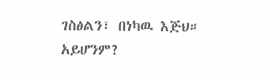ገስፅልን፣ በነካዉ እጅህ። አይሆንም?